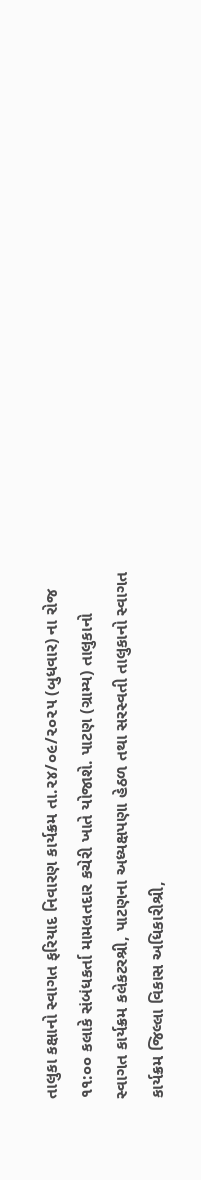તાલુકા કક્ષાનો સ્વાગત ફરિયાદ નિવારણ કાર્યક્રમ તા.૨૪/૦૯/૨૦૨૫ (બુધવાર) ના રોજ ૧૧:૦૦ કલાકે સંબંધકર્તા મામલતદાર કચેરી ખાતે યોજાશે. પાટણ (ગ્રામ્ય) તાલુકાનો સ્વાગત કાર્યક્રમ કલેકટરશ્રી, પાટણના અધ્યક્ષપણા હેઠળ તથા સરસ્વતી તાલુકાનો સ્વાગત કાર્યક્રમ જિલ્લા વિકાસ અધિકારીશ્રી,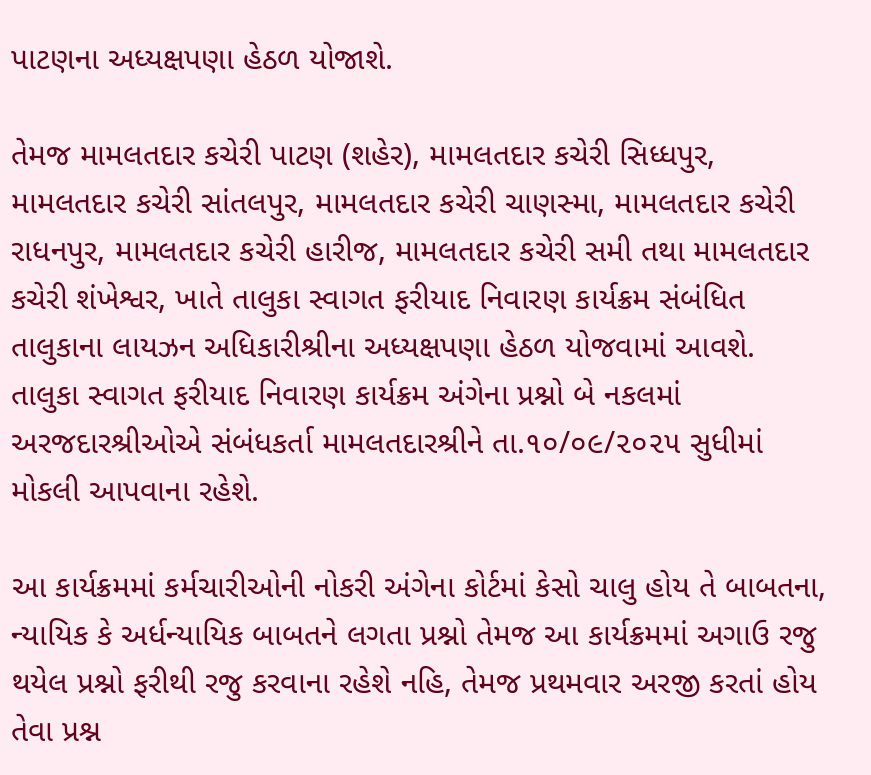પાટણના અધ્યક્ષપણા હેઠળ યોજાશે.

તેમજ મામલતદાર કચેરી પાટણ (શહેર), મામલતદાર કચેરી સિધ્ધપુર, મામલતદાર કચેરી સાંતલપુર, મામલતદાર કચેરી ચાણસ્મા, મામલતદાર કચેરી રાધનપુર, મામલતદાર કચેરી હારીજ, મામલતદાર કચેરી સમી તથા મામલતદાર કચેરી શંખેશ્વર, ખાતે તાલુકા સ્વાગત ફરીયાદ નિવારણ કાર્યક્રમ સંબંધિત તાલુકાના લાયઝન અધિકારીશ્રીના અધ્યક્ષપણા હેઠળ યોજવામાં આવશે. તાલુકા સ્વાગત ફરીયાદ નિવારણ કાર્યક્રમ અંગેના પ્રશ્નો બે નકલમાં અરજદારશ્રીઓએ સંબંધકર્તા મામલતદારશ્રીને તા.૧૦/૦૯/૨૦૨૫ સુધીમાં મોકલી આપવાના રહેશે.

આ કાર્યક્રમમાં કર્મચારીઓની નોકરી અંગેના કોર્ટમાં કેસો ચાલુ હોય તે બાબતના, ન્યાયિક કે અર્ધન્યાયિક બાબતને લગતા પ્રશ્નો તેમજ આ કાર્યક્રમમાં અગાઉ રજુ થયેલ પ્રશ્નો ફરીથી રજુ કરવાના રહેશે નહિ, તેમજ પ્રથમવાર અરજી કરતાં હોય તેવા પ્રશ્ન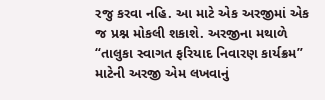રજુ કરવા નહિ. આ માટે એક અરજીમાં એક જ પ્રશ્ન મોકલી શકાશે. અરજીના મથાળે “તાલુકા સ્વાગત ફરિયાદ નિવારણ કાર્યક્રમ” માટેની અરજી એમ લખવાનું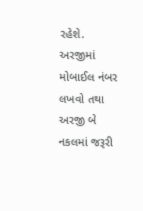રહેશે. અરજીમાં મોબાઈલ નંબર લખવો તથા અરજી બે નકલમાં જરૂરી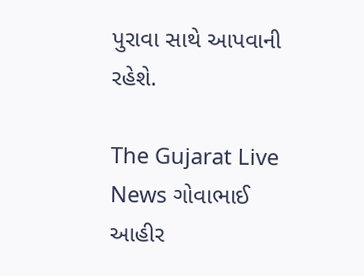પુરાવા સાથે આપવાની રહેશે.

The Gujarat Live News ગોવાભાઈ આહીર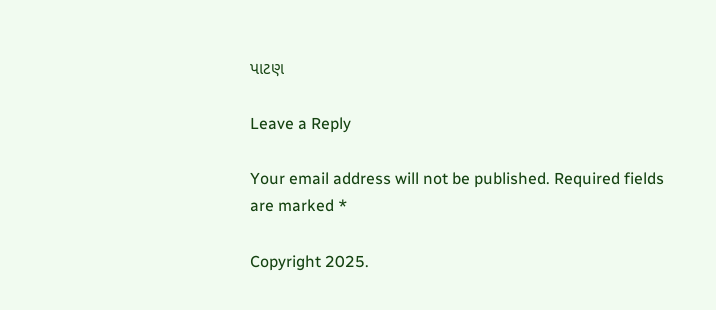પાટણ

Leave a Reply

Your email address will not be published. Required fields are marked *

Copyright 2025.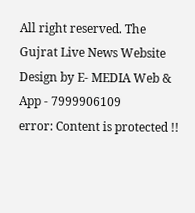All right reserved. The Gujrat Live News Website Design by E- MEDIA Web & App - 7999906109
error: Content is protected !!